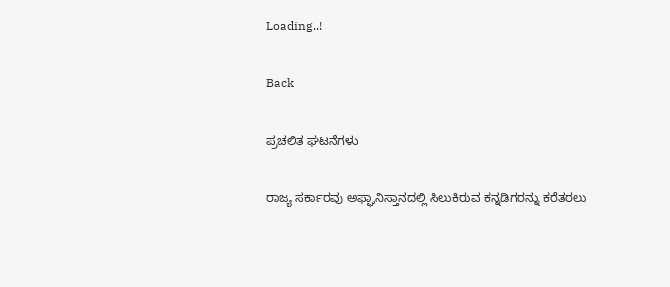Loading..!

Back

ಪ್ರಚಲಿತ ಘಟನೆಗಳು

ರಾಜ್ಯ ಸರ್ಕಾರವು ಅಫ್ಘಾನಿಸ್ತಾನದಲ್ಲಿ ಸಿಲುಕಿರುವ ಕನ್ನಡಿಗರನ್ನು ಕರೆತರಲು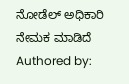ನೋಡೆಲ್ ಅಧಿಕಾರಿ ನೇಮಕ ಮಾಡಿದೆ
Authored by: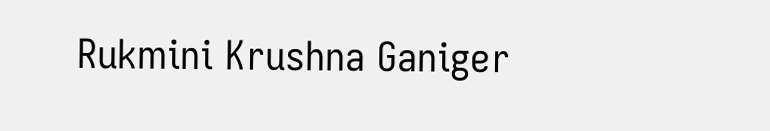Rukmini Krushna Ganiger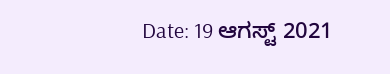Date: 19 ಆಗಸ್ಟ್ 2021